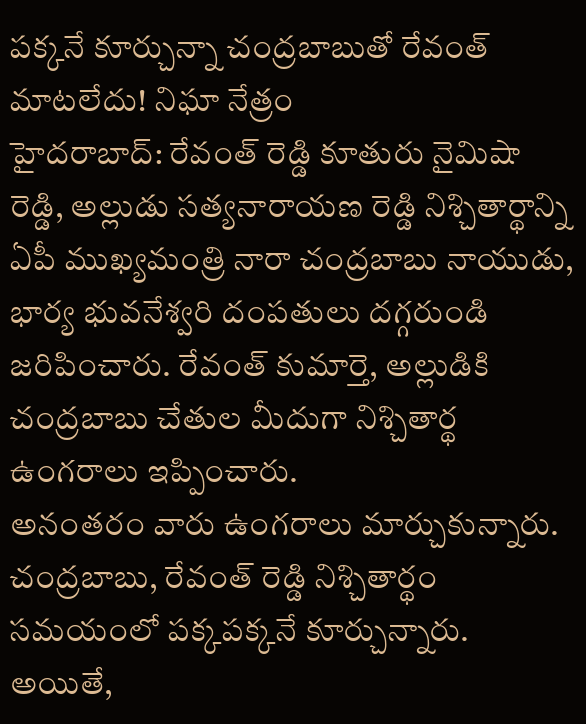పక్కనే కూర్చున్నా చంద్రబాబుతో రేవంత్ మాటలేదు! నిఘా నేత్రం
హైదరాబాద్: రేవంత్ రెడ్డి కూతురు నైమిషా రెడ్డి, అల్లుడు సత్యనారాయణ రెడ్డి నిశ్చితార్థాన్ని ఏపీ ముఖ్యమంత్రి నారా చంద్రబాబు నాయుడు, భార్య భువనేశ్వరి దంపతులు దగ్గరుండి జరిపించారు. రేవంత్ కుమార్తె, అల్లుడికి చంద్రబాబు చేతుల మీదుగా నిశ్చితార్థ ఉంగరాలు ఇప్పించారు.
అనంతరం వారు ఉంగరాలు మార్చుకున్నారు. చంద్రబాబు, రేవంత్ రెడ్డి నిశ్చితార్థం సమయంలో పక్కపక్కనే కూర్చున్నారు. అయితే,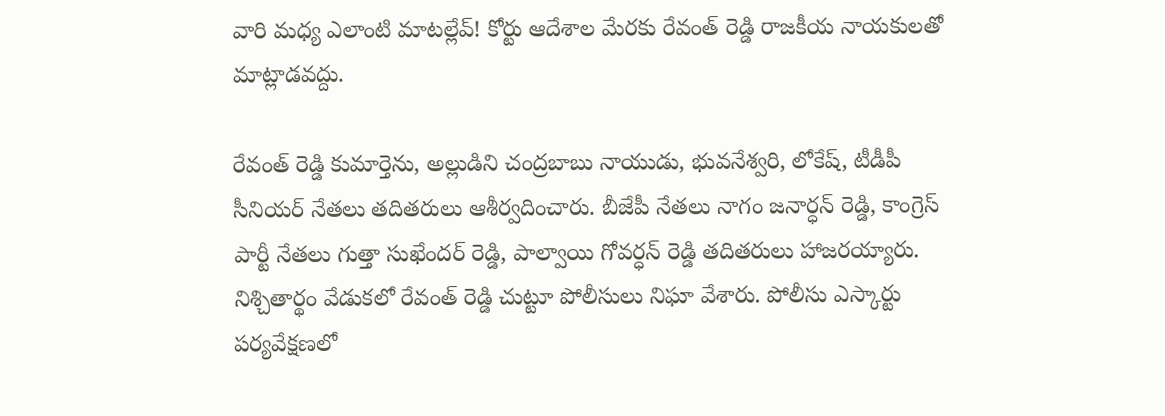వారి మధ్య ఎలాంటి మాటల్లేవ్! కోర్టు ఆదేశాల మేరకు రేవంత్ రెడ్డి రాజకీయ నాయకులతో మాట్లాడవద్దు.

రేవంత్ రెడ్డి కుమార్తెను, అల్లుడిని చంద్రబాబు నాయుడు, భువనేశ్వరి, లోకేష్, టీడీపీ సీనియర్ నేతలు తదితరులు ఆశీర్వదించారు. బీజేపీ నేతలు నాగం జనార్ధన్ రెడ్డి, కాంగ్రెస్ పార్టీ నేతలు గుత్తా సుఖేందర్ రెడ్డి, పాల్వాయి గోవర్ధన్ రెడ్డి తదితరులు హాజరయ్యారు.
నిశ్చితార్థం వేడుకలో రేవంత్ రెడ్డి చుట్టూ పోలీసులు నిఘా వేశారు. పోలీసు ఎస్కార్టు పర్యవేక్షణలో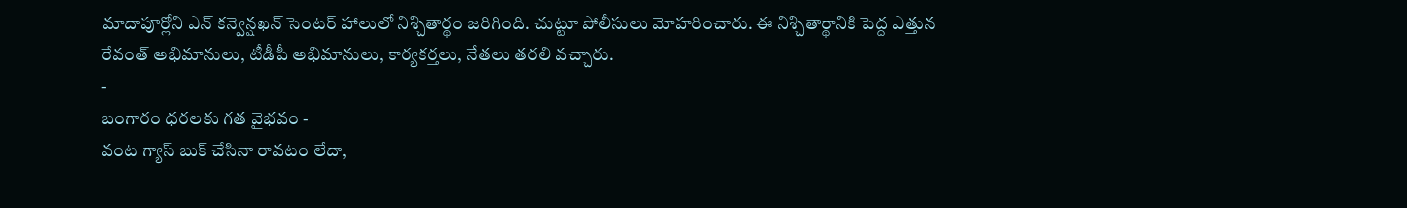మాదాపూర్లోని ఎన్ కన్వెన్షఖన్ సెంటర్ హాలులో నిశ్చితార్థం జరిగింది. చుట్టూ పోలీసులు మోహరించారు. ఈ నిశ్చితార్థానికి పెద్ద ఎత్తున రేవంత్ అభిమానులు, టీడీపీ అభిమానులు, కార్యకర్తలు, నేతలు తరలి వచ్చారు.
-
బంగారం ధరలకు గత వైభవం -
వంట గ్యాస్ బుక్ చేసినా రావటం లేదా,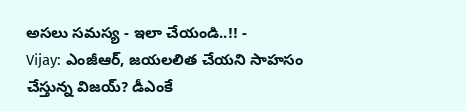అసలు సమస్య - ఇలా చేయండి..!! -
Vijay: ఎంజీఆర్, జయలలిత చేయని సాహసం చేస్తున్న విజయ్? డీఎంకే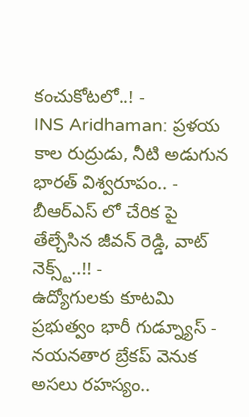కంచుకోటలో..! -
INS Aridhaman: ప్రళయ కాల రుద్రుడు, నీటి అడుగున భారత్ విశ్వరూపం.. -
బీఆర్ఎస్ లో చేరిక పై తేల్చేసిన జీవన్ రెడ్డి, వాట్ నెక్స్ట్..!! -
ఉద్యోగులకు కూటమి ప్రభుత్వం భారీ గుడ్న్యూస్ -
నయనతార బ్రేకప్ వెనుక అసలు రహస్యం..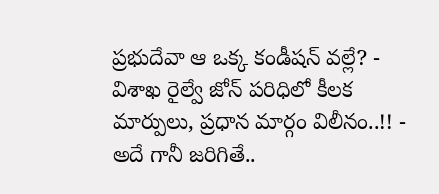ప్రభుదేవా ఆ ఒక్క కండీషన్ వల్లే? -
విశాఖ రైల్వే జోన్ పరిధిలో కీలక మార్పులు, ప్రధాన మార్గం విలీనం..!! -
అదే గానీ జరిగితే..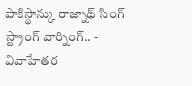పాకిస్థాన్కు రాజ్నాథ్ సింగ్ స్ట్రాంగ్ వార్నింగ్.. -
వివాహేతర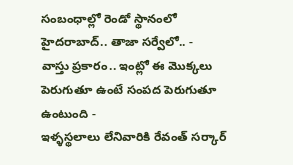సంబంధాల్లో రెండో స్థానంలో హైదరాబాద్.. తాజా సర్వేలో.. -
వాస్తు ప్రకారం.. ఇంట్లో ఈ మొక్కలు పెరుగుతూ ఉంటే సంపద పెరుగుతూ ఉంటుంది -
ఇళ్ళస్థలాలు లేనివారికి రేవంత్ సర్కార్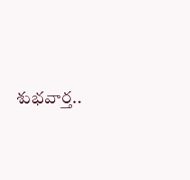శుభవార్త..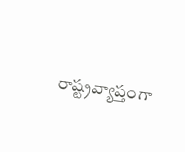రాష్ట్రవ్యాప్తంగా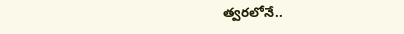త్వరలోనే..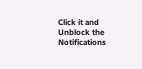Click it and Unblock the Notifications